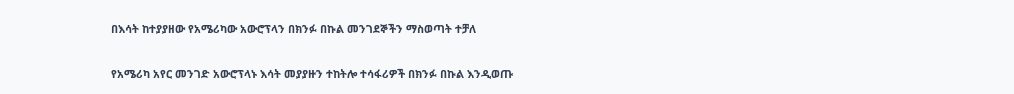በእሳት ከተያያዘው የአሜሪካው አውሮፕላን በክንፉ በኩል መንገደኞችን ማስወጣት ተቻለ

የአሜሪካ አየር መንገድ አውሮፕላኑ እሳት መያያዙን ተከትሎ ተሳፋሪዎች በክንፉ በኩል እንዲወጡ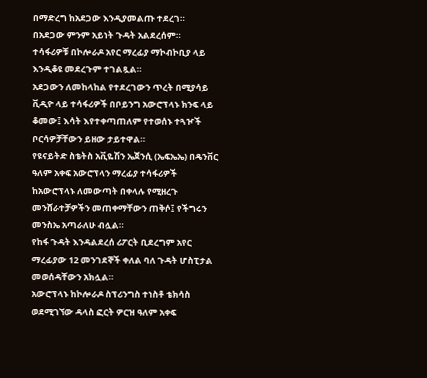በማድረግ ከአደጋው እንዲያመልጡ ተደረገ።
በአደጋው ምንም አይነት ጉዳት አልደረሰም።
ተሳፋሪዎቹ በኮሎራዶ አየር ማረፊያ ማኮብኮቢያ ላይ እንዲቆዩ መደረጉም ተገልጿል።
አደጋውን ለመከላከል የተደረገውን ጥረት በሚያሳይ ቪዲዮ ላይ ተሳፋሪዎች በቦይንግ አውሮፕላኑ ክንፍ ላይ ቆመው፤ እሳት እየተቀጣጠለም የተወሰኑ ተጓዦች ቦርሳዎቻቸውን ይዘው ታይተዋል።
የዩናይትድ ስቴትስ አቪዬሽን ኤጀንሲ (ኤፍኤኤ) በዴንቨር ዓለም አቀፍ አውሮፕላን ማረፊያ ተሳፋሪዎች ከአውሮፕላኑ ለመውጣት በቀላሉ የሚዘረጉ መንሸራተቻዎችን መጠቀማቸውን ጠቅሶ፤ የችግሩን መንስኤ አጣራለሁ ብሏል።
የከፋ ጉዳት እንዳልደረሰ ሪፖርት ቢደረግም አየር ማረፊያው 12 መንገደኞች ቀለል ባለ ጉዳት ሆስፒታል መወሰዳቸውን አክሏል።
አውሮፕላኑ ከኮሎራዶ ስፕሪንግስ ተነስቶ ቴክሳስ ወደሚገኘው ዳላስ ፎርት ዎርዝ ዓለም አቀፍ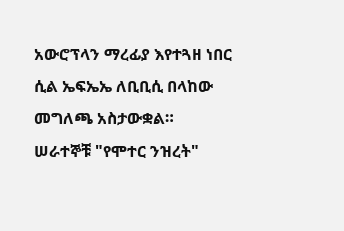አውሮፕላን ማረፊያ እየተጓዘ ነበር ሲል ኤፍኤኤ ለቢቢሲ በላከው መግለጫ አስታውቋል።
ሠራተኞቹ "የሞተር ንዝረት"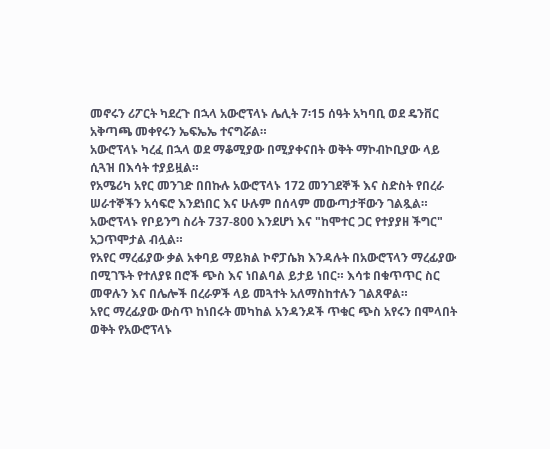መኖሩን ሪፖርት ካደረጉ በኋላ አውሮፕላኑ ሌሊት 7፡15 ሰዓት አካባቢ ወደ ዴንቨር አቅጣጫ መቀየሩን ኤፍኤኤ ተናግሯል።
አውሮፕላኑ ካረፈ በኋላ ወደ ማቆሚያው በሚያቀናበት ወቅት ማኮብኮቢያው ላይ ሲጓዝ በእሳት ተያይዟል።
የአሜሪካ አየር መንገድ በበኩሉ አውሮፕላኑ 172 መንገደኞች እና ስድስት የበረራ ሠራተኞችን አሳፍሮ እንደነበር እና ሁሉም በሰላም መውጣታቸውን ገልጿል።
አውሮፕላኑ የቦይንግ ስሪት 737-800 እንደሆነ እና "ከሞተር ጋር የተያያዘ ችግር" አጋጥሞታል ብሏል።
የአየር ማረፊያው ቃል አቀባይ ማይክል ኮኖፓሴክ እንዳሉት በአውሮፕላን ማረፊያው በሚገኙት የተለያዩ በሮች ጭስ እና ነበልባል ይታይ ነበር። እሳቱ በቁጥጥር ስር መዋሉን እና በሌሎች በረራዎች ላይ መጓተት አለማስከተሉን ገልጸዋል።
አየር ማረፊያው ውስጥ ከነበሩት መካከል አንዳንዶች ጥቁር ጭስ አየሩን በሞላበት ወቅት የአውሮፕላኑ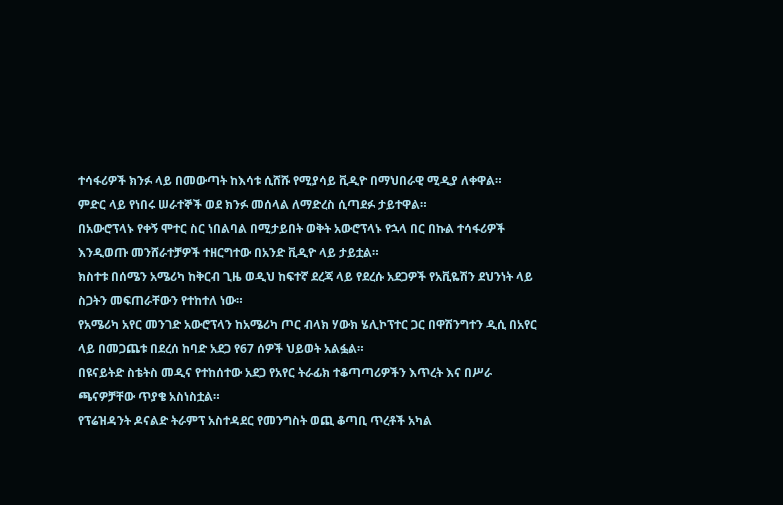ተሳፋሪዎች ክንፉ ላይ በመውጣት ከእሳቱ ሲሸሹ የሚያሳይ ቪዲዮ በማህበራዊ ሚዲያ ለቀዋል።
ምድር ላይ የነበሩ ሠራተኞች ወደ ክንፉ መሰላል ለማድረስ ሲጣደፉ ታይተዋል።
በአውሮፕላኑ የቀኝ ሞተር ስር ነበልባል በሚታይበት ወቅት አውሮፕላኑ የኋላ በር በኩል ተሳፋሪዎች እንዲወጡ መንሸራተቻዎች ተዘርግተው በአንድ ቪዲዮ ላይ ታይቷል።
ክስተቱ በሰሜን አሜሪካ ከቅርብ ጊዜ ወዲህ ከፍተኛ ደረጃ ላይ የደረሱ አደጋዎች የአቪዬሽን ደህንነት ላይ ስጋትን መፍጠራቸውን የተከተለ ነው።
የአሜሪካ አየር መንገድ አውሮፕላን ከአሜሪካ ጦር ብላክ ሃውክ ሄሊኮፕተር ጋር በዋሽንግተን ዲሲ በአየር ላይ በመጋጨቱ በደረሰ ከባድ አደጋ የ67 ሰዎች ህይወት አልፏል።
በዩናይትድ ስቴትስ መዲና የተከሰተው አደጋ የአየር ትራፊክ ተቆጣጣሪዎችን እጥረት እና በሥራ ጫናዎቻቸው ጥያቄ አስነስቷል።
የፕሬዝዳንት ዶናልድ ትራምፕ አስተዳደር የመንግስት ወጪ ቆጣቢ ጥረቶች አካል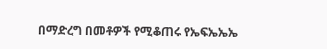በማድረግ በመቶዎች የሚቆጠሩ የኤፍኤኤኤ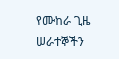የሙከራ ጊዜ ሠራተኞችን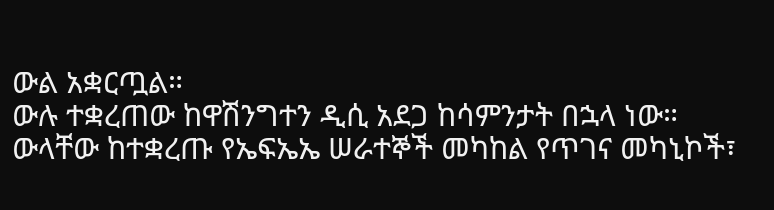ውል አቋርጧል።
ውሉ ተቋረጠው ከዋሽንግተን ዲሲ አደጋ ከሳምንታት በኋላ ነው።
ውላቸው ከተቋረጡ የኤፍኤኤ ሠራተኞች መካከል የጥገና መካኒኮች፣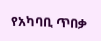የአካባቢ ጥበቃ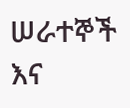ሠራተኞች እና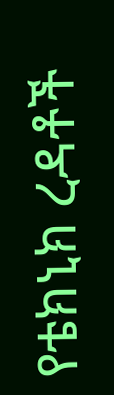የቴክኒክ ረዳቶች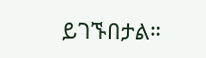ይገኙበታል።